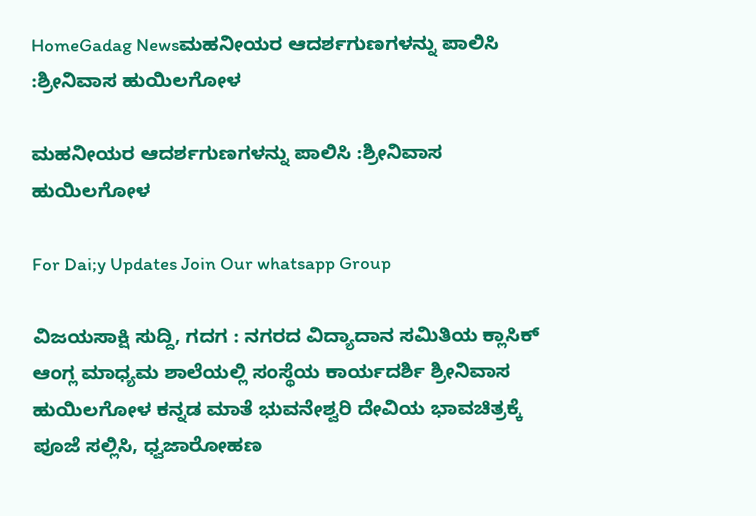HomeGadag Newsಮಹನೀಯರ ಆದರ್ಶಗುಣಗಳನ್ನು ಪಾಲಿಸಿ :ಶ್ರೀನಿವಾಸ ಹುಯಿಲಗೋಳ

ಮಹನೀಯರ ಆದರ್ಶಗುಣಗಳನ್ನು ಪಾಲಿಸಿ :ಶ್ರೀನಿವಾಸ ಹುಯಿಲಗೋಳ

For Dai;y Updates Join Our whatsapp Group

ವಿಜಯಸಾಕ್ಷಿ ಸುದ್ದಿ, ಗದಗ : ನಗರದ ವಿದ್ಯಾದಾನ ಸಮಿತಿಯ ಕ್ಲಾಸಿಕ್ ಆಂಗ್ಲ ಮಾಧ್ಯಮ ಶಾಲೆಯಲ್ಲಿ ಸಂಸ್ಥೆಯ ಕಾರ್ಯದರ್ಶಿ ಶ್ರೀನಿವಾಸ ಹುಯಿಲಗೋಳ ಕನ್ನಡ ಮಾತೆ ಭುವನೇಶ್ವರಿ ದೇವಿಯ ಭಾವಚಿತ್ರಕ್ಕೆ ಪೂಜೆ ಸಲ್ಲಿಸಿ, ಧ್ವಜಾರೋಹಣ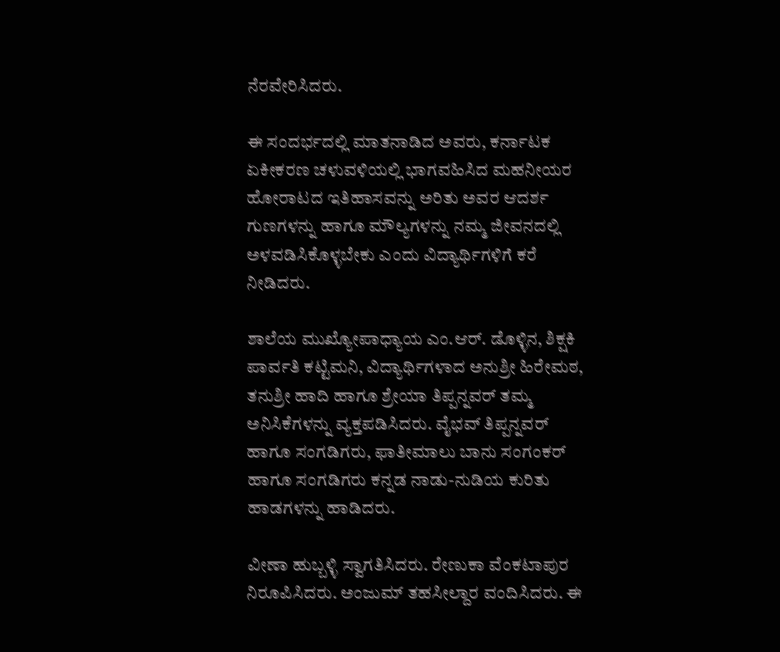ನೆರವೇರಿಸಿದರು.

ಈ ಸಂದರ್ಭದಲ್ಲಿ ಮಾತನಾಡಿದ ಅವರು, ಕರ್ನಾಟಕ ಏಕೀಕರಣ ಚಳುವಳಿಯಲ್ಲಿ ಭಾಗವಹಿಸಿದ ಮಹನೀಯರ ಹೋರಾಟದ ಇತಿಹಾಸವನ್ನು ಅರಿತು ಅವರ ಆದರ್ಶ ಗುಣಗಳನ್ನು ಹಾಗೂ ಮೌಲ್ಯಗಳನ್ನು ನಮ್ಮ ಜೀವನದಲ್ಲಿ ಅಳವಡಿಸಿಕೊಳ್ಳಬೇಕು ಎಂದು ವಿದ್ಯಾರ್ಥಿಗಳಿಗೆ ಕರೆ ನೀಡಿದರು.

ಶಾಲೆಯ ಮುಖ್ಯೋಪಾಧ್ಯಾಯ ಎಂ.ಆರ್. ಡೊಳ್ಳಿನ, ಶಿಕ್ಷಕಿ ಪಾರ್ವತಿ ಕಟ್ಟಿಮನಿ, ವಿದ್ಯಾರ್ಥಿಗಳಾದ ಅನುಶ್ರೀ ಹಿರೇಮಠ, ತನುಶ್ರೀ ಹಾದಿ ಹಾಗೂ ಶ್ರೇಯಾ ತಿಪ್ಪನ್ನವರ್ ತಮ್ಮ ಅನಿಸಿಕೆಗಳನ್ನು ವ್ಯಕ್ತಪಡಿಸಿದರು. ವೈಭವ್ ತಿಪ್ಪನ್ನವರ್ ಹಾಗೂ ಸಂಗಡಿಗರು, ಫಾತೀಮಾಲು ಬಾನು ಸಂಗಂಕರ್ ಹಾಗೂ ಸಂಗಡಿಗರು ಕನ್ನಡ ನಾಡು-ನುಡಿಯ ಕುರಿತು ಹಾಡಗಳನ್ನು ಹಾಡಿದರು.

ವೀಣಾ ಹುಬ್ಬಳ್ಳಿ ಸ್ವಾಗತಿಸಿದರು. ರೇಣುಕಾ ವೆಂಕಟಾಪುರ ನಿರೂಪಿಸಿದರು. ಅಂಜುಮ್ ತಹಸೀಲ್ದಾರ ವಂದಿಸಿದರು. ಈ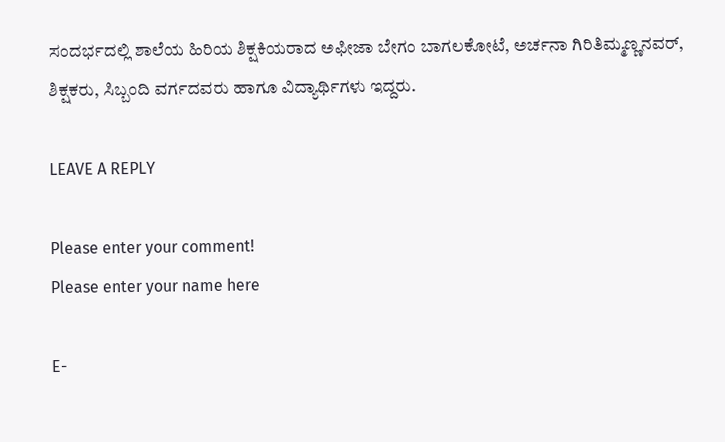ಸಂದರ್ಭದಲ್ಲಿ ಶಾಲೆಯ ಹಿರಿಯ ಶಿಕ್ಷಕಿಯರಾದ ಅಫೀಜಾ ಬೇಗಂ ಬಾಗಲಕೋಟೆ, ಅರ್ಚನಾ ಗಿರಿತಿಮ್ಮಣ್ಣನವರ್, ಶಿಕ್ಷಕರು, ಸಿಬ್ಬಂದಿ ವರ್ಗದವರು ಹಾಗೂ ವಿದ್ಯಾರ್ಥಿಗಳು ಇದ್ದರು.

LEAVE A REPLY

Please enter your comment!
Please enter your name here

E-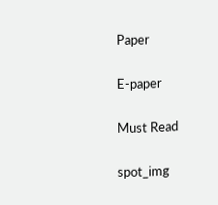Paper

E-paper

Must Read

spot_img